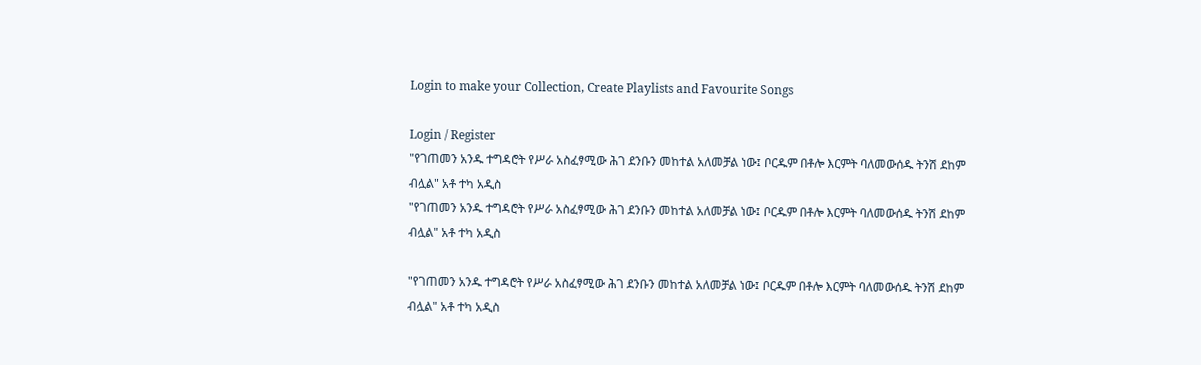Login to make your Collection, Create Playlists and Favourite Songs

Login / Register
"የገጠመን አንዱ ተግዳሮት የሥራ አስፈፃሚው ሕገ ደንቡን መከተል አለመቻል ነው፤ ቦርዱም በቶሎ እርምት ባለመውሰዱ ትንሽ ደከም ብሏል" አቶ ተካ አዲስ
"የገጠመን አንዱ ተግዳሮት የሥራ አስፈፃሚው ሕገ ደንቡን መከተል አለመቻል ነው፤ ቦርዱም በቶሎ እርምት ባለመውሰዱ ትንሽ ደከም ብሏል" አቶ ተካ አዲስ

"የገጠመን አንዱ ተግዳሮት የሥራ አስፈፃሚው ሕገ ደንቡን መከተል አለመቻል ነው፤ ቦርዱም በቶሎ እርምት ባለመውሰዱ ትንሽ ደከም ብሏል" አቶ ተካ አዲስ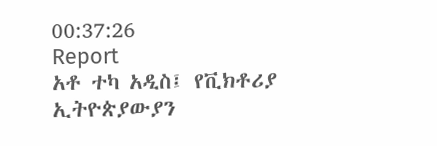00:37:26
Report
አቶ ተካ አዲስ፤ የቪክቶሪያ ኢትዮጵያውያን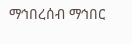ማኅበረሰብ ማኅበር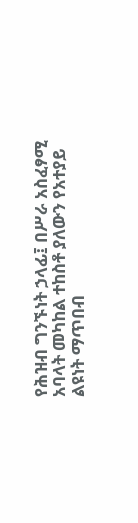የሕዝብ ግንኙነት ኃላፊ፤ በሥራ አስፈፃሚ አባላት መካከል ተከስቶ ያለውን የአተያይ ልዩነት ማጥበብ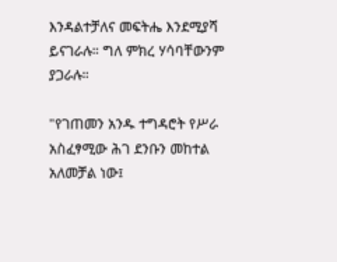እንዳልተቻለና መፍትሔ እንደሚያሻ ይናገራሉ። ግለ ምክረ ሃሳባቸውንም ያጋራሉ።

"የገጠመን አንዱ ተግዳሮት የሥራ አስፈፃሚው ሕገ ደንቡን መከተል አለመቻል ነው፤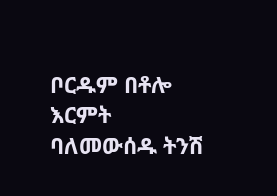ቦርዱም በቶሎ እርምት ባለመውሰዱ ትንሽ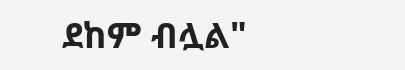ደከም ብሏል"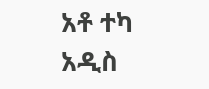አቶ ተካ አዲስ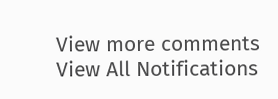View more comments
View All Notifications